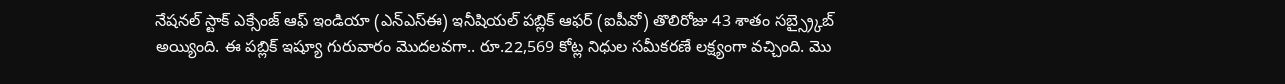నేషనల్ స్టాక్ ఎక్సేంజ్ ఆఫ్ ఇండియా (ఎన్ఎస్ఈ) ఇనీషియల్ పబ్లిక్ ఆఫర్ (ఐపీవో) తొలిరోజు 43 శాతం సబ్స్ర్కైబ్ అయ్యింది. ఈ పబ్లిక్ ఇష్యూ గురువారం మొదలవగా.. రూ.22,569 కోట్ల నిధుల సమీకరణే లక్ష్యంగా వచ్చింది. మొ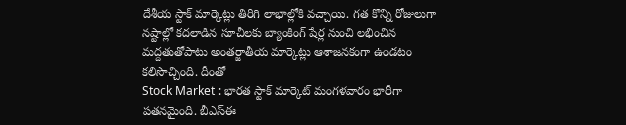దేశీయ స్టాక్ మార్కెట్లు తిరిగి లాభాల్లోకి వచ్చాయి. గత కొన్ని రోజులుగా నష్టాల్లో కదలాడిన సూచీలకు బ్యాంకింగ్ షేర్ల నుంచి లభించిన మద్దతుతోపాటు అంతర్జాతీయ మార్కెట్లు ఆశాజనకంగా ఉండటం కలిసొచ్చింది. దీంతో
Stock Market : భారత స్టాక్ మార్కెట్ మంగళవారం భారీగా పతనమైంది. బీఎస్ఈ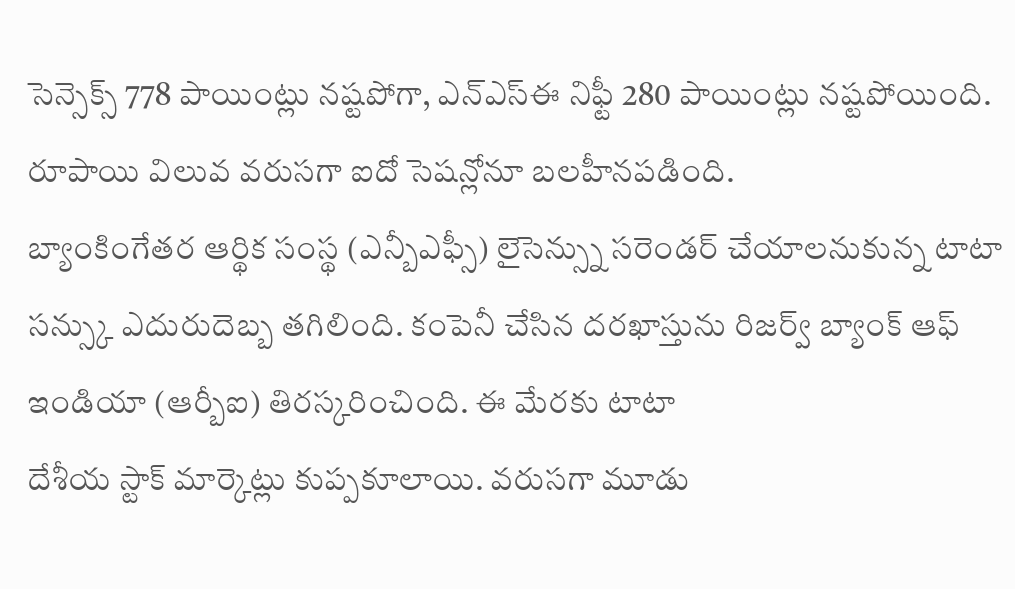సెన్సెక్స్ 778 పాయింట్లు నష్టపోగా, ఎన్ఎస్ఈ నిఫ్టీ 280 పాయింట్లు నష్టపోయింది. రూపాయి విలువ వరుసగా ఐదో సెషన్లోనూ బలహీనపడింది.
బ్యాంకింగేతర ఆర్థిక సంస్థ (ఎన్బీఎఫ్సీ) లైసెన్స్ను సరెండర్ చేయాలనుకున్న టాటా సన్స్కు ఎదురుదెబ్బ తగిలింది. కంపెనీ చేసిన దరఖాస్తును రిజర్వ్ బ్యాంక్ ఆఫ్ ఇండియా (ఆర్బీఐ) తిరస్కరించింది. ఈ మేరకు టాటా
దేశీయ స్టాక్ మార్కెట్లు కుప్పకూలాయి. వరుసగా మూడు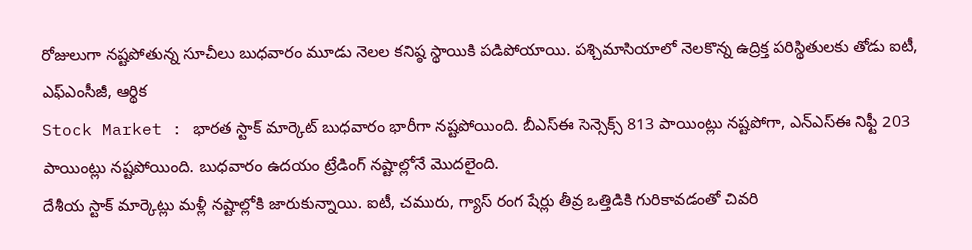రోజులుగా నష్టపోతున్న సూచీలు బుధవారం మూడు నెలల కనిష్ఠ స్థాయికి పడిపోయాయి. పశ్చిమాసియాలో నెలకొన్న ఉద్రిక్త పరిస్థితులకు తోడు ఐటీ, ఎఫ్ఎంసీజీ, ఆర్థిక
Stock Market : భారత స్టాక్ మార్కెట్ బుధవారం భారీగా నష్టపోయింది. బీఎస్ఈ సెన్సెక్స్ 813 పాయింట్లు నష్టపోగా, ఎన్ఎస్ఈ నిఫ్టీ 203 పాయింట్లు నష్టపోయింది. బుధవారం ఉదయం ట్రేడింగ్ నష్టాల్లోనే మొదలైంది.
దేశీయ స్టాక్ మార్కెట్లు మళ్లీ నష్టాల్లోకి జారుకున్నాయి. ఐటీ, చమురు, గ్యాస్ రంగ షేర్లు తీవ్ర ఒత్తిడికి గురికావడంతో చివరి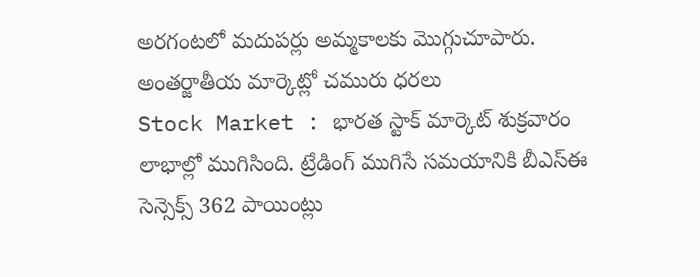అరగంటలో మదుపర్లు అమ్మకాలకు మొగ్గుచూపారు. అంతర్జాతీయ మార్కెట్లో చమురు ధరలు
Stock Market : భారత స్టాక్ మార్కెట్ శుక్రవారం లాభాల్లో ముగిసింది. ట్రేడింగ్ ముగిసే సమయానికి బీఎస్ఈ సెన్సెక్స్ 362 పాయింట్లు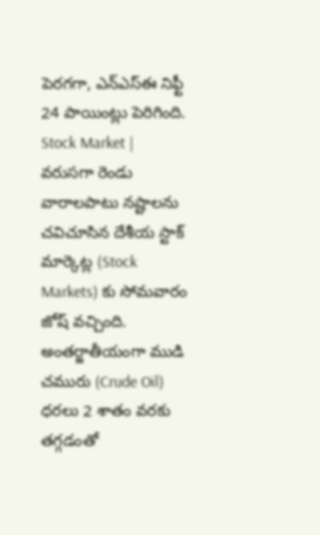పెరగగా, ఎన్ఎస్ఈ నిఫ్టీ 24 పాయింట్లు పెరిగింది.
Stock Market | వరుసగా రెండు వారాలపాటు నష్టాలను చవిచూసిన దేశీయ స్టాక్ మార్కెట్ల (Stock Markets) కు సోమవారం జోష్ వచ్చింది. అంతర్జాతీయంగా ముడి చమురు (Crude Oil) ధరలు 2 శాతం వరకు తగ్గడంతో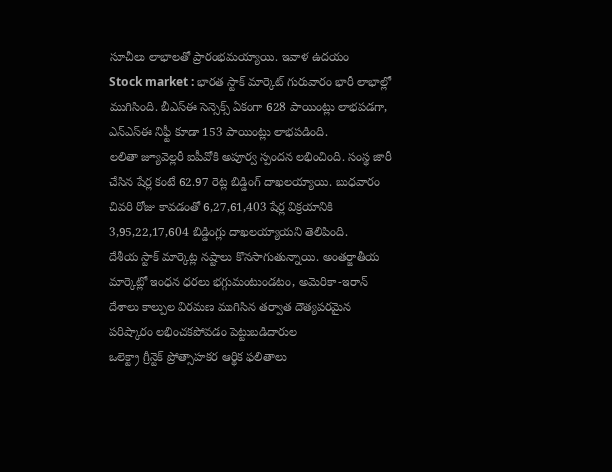సూచీలు లాభాలతో ప్రారంభమయ్యాయి. ఇవాళ ఉదయం
Stock market : భారత స్టాక్ మార్కెట్ గురువారం భారీ లాభాల్లో ముగిసింది. బీఎస్ఈ సెన్సెక్స్ ఏకంగా 628 పాయింట్లు లాభపడగా, ఎన్ఎస్ఈ నిఫ్టీ కూడా 153 పాయింట్లు లాభపడింది.
లలితా జ్యూవెల్లరీ ఐపీవోకి అపూర్వ స్పందన లభించింది. సంస్థ జారీ చేసిన షేర్ల కంటే 62.97 రెట్ల బిడ్డింగ్ దాఖలయ్యాయి. బుధవారం చివరి రోజు కావడంతో 6,27,61,403 షేర్ల విక్రయానికి 3,95,22,17,604 బిడ్డింగ్లు దాఖలయ్యాయని తెలిపింది.
దేశీయ స్టాక్ మార్కెట్ల నష్టాలు కొనసాగుతున్నాయి. అంతర్జాతీయ మార్కెట్లో ఇంధన ధరలు భగ్గుమంటుండటం, అమెరికా-ఇరాన్ దేశాలు కాల్పుల విరమణ ముగిసిన తర్వాత దౌత్యపరమైన పరిష్కారం లభించకపోవడం పెట్టుబడిదారుల
ఒలెక్ట్రా గ్రీన్టెక్ ప్రోత్సాహకర ఆర్థిక ఫలితాలు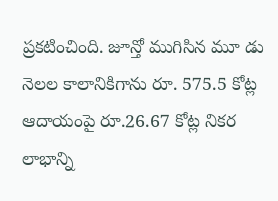ప్రకటించింది. జూన్తో ముగిసిన మూ డు నెలల కాలానికిగాను రూ. 575.5 కోట్ల ఆదాయంపై రూ.26.67 కోట్ల నికర లాభాన్ని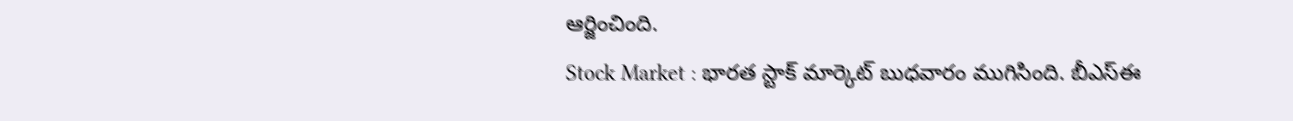ఆర్జించింది.
Stock Market : భారత స్టాక్ మార్కెట్ బుధవారం ముగిసింది. బీఎస్ఈ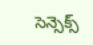సెన్సెక్స్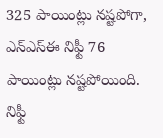325 పాయింట్లు నష్టపోగా, ఎన్ఎస్ఈ నిఫ్టీ 76 పాయింట్లు నష్టపోయింది. నిఫ్టీ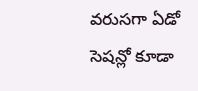వరుసగా ఏడో సెషన్లో కూడా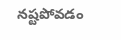నష్టపోవడం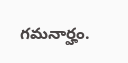గమనార్హం.